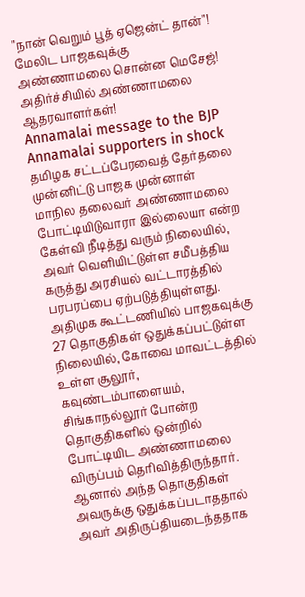"நான் வெறும் பூத் ஏஜென்ட் தான்"! மேலிட பாஜகவுக்கு அண்ணாமலை சொன்ன மெசேஜ்! அதிர்ச்சியில் அண்ணாமலை ஆதரவாளர்கள்!
Annamalai message to the BJP Annamalai supporters in shock
தமிழக சட்டப்பேரவைத் தேர்தலை முன்னிட்டு பாஜக முன்னாள் மாநில தலைவர் அண்ணாமலை போட்டியிடுவாரா இல்லையா என்ற கேள்வி நீடித்து வரும் நிலையில், அவர் வெளியிட்டுள்ள சமீபத்திய கருத்து அரசியல் வட்டாரத்தில் பரபரப்பை ஏற்படுத்தியுள்ளது.
அதிமுக கூட்டணியில் பாஜகவுக்கு 27 தொகுதிகள் ஒதுக்கப்பட்டுள்ள நிலையில், கோவை மாவட்டத்தில் உள்ள சூலூர், கவுண்டம்பாளையம், சிங்காநல்லூர் போன்ற தொகுதிகளில் ஒன்றில் போட்டியிட அண்ணாமலை விருப்பம் தெரிவித்திருந்தார். ஆனால் அந்த தொகுதிகள் அவருக்கு ஒதுக்கப்படாததால் அவர் அதிருப்தியடைந்ததாக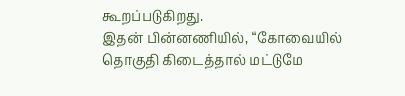கூறப்படுகிறது.
இதன் பின்னணியில், “கோவையில் தொகுதி கிடைத்தால் மட்டுமே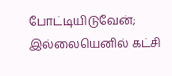போட்டியிடுவேன்; இல்லையெனில் கட்சி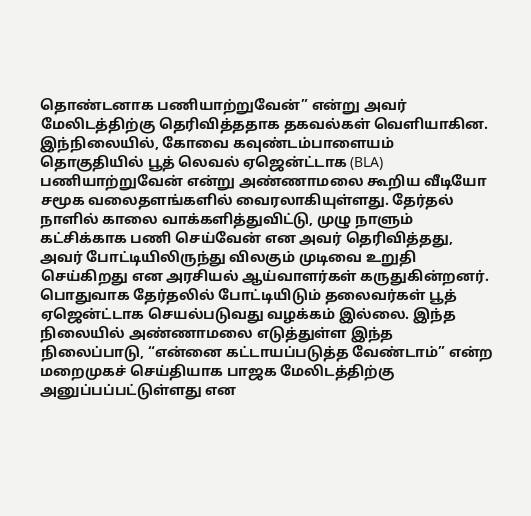தொண்டனாக பணியாற்றுவேன்” என்று அவர் மேலிடத்திற்கு தெரிவித்ததாக தகவல்கள் வெளியாகின.
இந்நிலையில், கோவை கவுண்டம்பாளையம் தொகுதியில் பூத் லெவல் ஏஜென்ட்டாக (BLA) பணியாற்றுவேன் என்று அண்ணாமலை கூறிய வீடியோ சமூக வலைதளங்களில் வைரலாகியுள்ளது. தேர்தல் நாளில் காலை வாக்களித்துவிட்டு, முழு நாளும் கட்சிக்காக பணி செய்வேன் என அவர் தெரிவித்தது, அவர் போட்டியிலிருந்து விலகும் முடிவை உறுதி செய்கிறது என அரசியல் ஆய்வாளர்கள் கருதுகின்றனர்.
பொதுவாக தேர்தலில் போட்டியிடும் தலைவர்கள் பூத் ஏஜென்ட்டாக செயல்படுவது வழக்கம் இல்லை. இந்த நிலையில் அண்ணாமலை எடுத்துள்ள இந்த நிலைப்பாடு, “என்னை கட்டாயப்படுத்த வேண்டாம்” என்ற மறைமுகச் செய்தியாக பாஜக மேலிடத்திற்கு அனுப்பப்பட்டுள்ளது என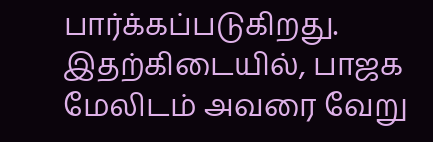பார்க்கப்படுகிறது.
இதற்கிடையில், பாஜக மேலிடம் அவரை வேறு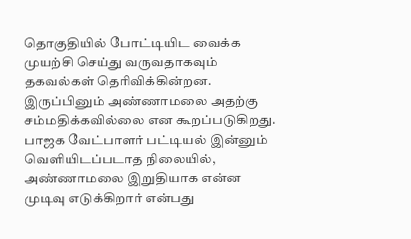தொகுதியில் போட்டியிட வைக்க முயற்சி செய்து வருவதாகவும் தகவல்கள் தெரிவிக்கின்றன. இருப்பினும் அண்ணாமலை அதற்கு சம்மதிக்கவில்லை என கூறப்படுகிறது.
பாஜக வேட்பாளர் பட்டியல் இன்னும் வெளியிடப்படாத நிலையில், அண்ணாமலை இறுதியாக என்ன முடிவு எடுக்கிறார் என்பது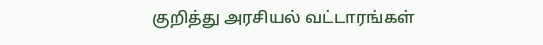குறித்து அரசியல் வட்டாரங்கள்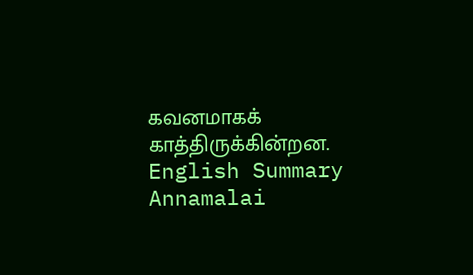கவனமாகக் காத்திருக்கின்றன.
English Summary
Annamalai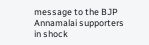message to the BJP Annamalai supporters in shock